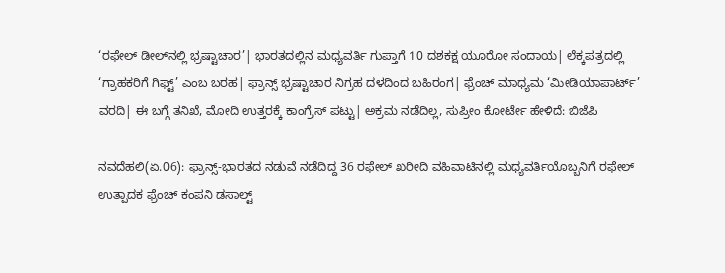‘ರಫೇಲ್‌ ಡೀಲ್‌ನಲ್ಲಿ ಭ್ರಷ್ಟಾಚಾರ’| ಭಾರತದಲ್ಲಿನ ಮಧ್ಯವರ್ತಿ ಗುಪ್ತಾಗೆ 10 ದಶಕಕ್ಷ ಯೂರೋ ಸಂದಾಯ| ಲೆಕ್ಕಪತ್ರದಲ್ಲಿ ‘ಗ್ರಾಹಕರಿಗೆ ಗಿಫ್ಟ್‌’ ಎಂಬ ಬರಹ| ಫ್ರಾನ್ಸ್‌ ಭ್ರಷ್ಟಾಚಾರ ನಿಗ್ರಹ ದಳದಿಂದ ಬಹಿರಂಗ| ಫ್ರೆಂಚ್‌ ಮಾಧ್ಯಮ ‘ಮೀಡಿಯಾಪಾರ್ಟ್‌’ ವರದಿ| ಈ ಬಗ್ಗೆ ತನಿಖೆ, ಮೋದಿ ಉತ್ತರಕ್ಕೆ ಕಾಂಗ್ರೆಸ್‌ ಪಟ್ಟು| ಅಕ್ರಮ ನಡೆದಿಲ್ಲ, ಸುಪ್ರೀಂ ಕೋರ್ಟೇ ಹೇಳಿದೆ: ಬಿಜೆಪಿ

ನವದೆಹಲಿ(ಏ.06): ಫ್ರಾನ್ಸ್‌-ಭಾರತದ ನಡುವೆ ನಡೆದಿದ್ದ 36 ರಫೇಲ್‌ ಖರೀದಿ ವಹಿವಾಟಿನಲ್ಲಿ ಮಧ್ಯವರ್ತಿಯೊಬ್ಬನಿಗೆ ರಫೇಲ್‌ ಉತ್ಪಾದಕ ಫ್ರೆಂಚ್‌ ಕಂಪನಿ ಡಸಾಲ್ಟ್‌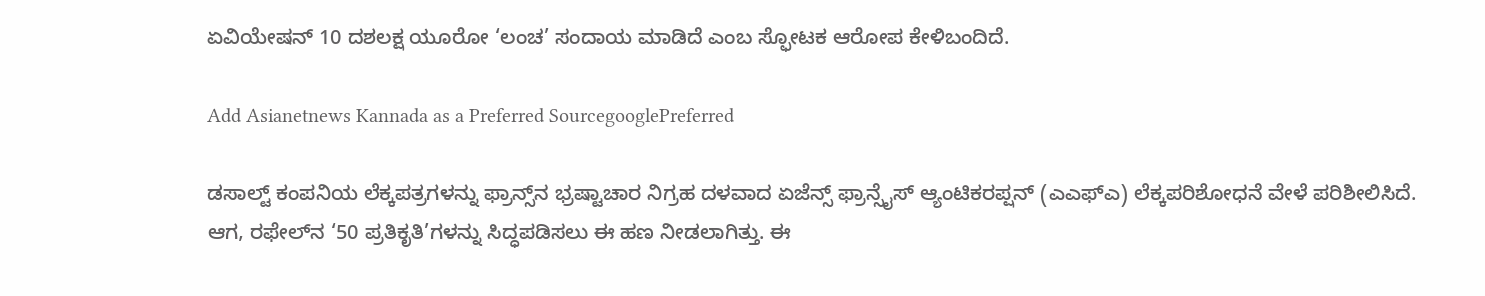ಏವಿಯೇಷನ್‌ 10 ದಶಲಕ್ಷ ಯೂರೋ ‘ಲಂಚ’ ಸಂದಾಯ ಮಾಡಿದೆ ಎಂಬ ಸ್ಫೋಟಕ ಆರೋಪ ಕೇಳಿಬಂದಿದೆ.

Add Asianetnews Kannada as a Preferred SourcegooglePreferred

ಡಸಾಲ್ಟ್‌ ಕಂಪನಿಯ ಲೆಕ್ಕಪತ್ರಗಳನ್ನು ಫ್ರಾನ್ಸ್‌ನ ಭ್ರಷ್ಟಾಚಾರ ನಿಗ್ರಹ ದಳವಾದ ಏಜೆನ್ಸ್‌ ಫ್ರಾನ್ಸೈಸ್‌ ಆ್ಯಂಟಿಕರಪ್ಷನ್‌ (ಎಎಫ್‌ಎ) ಲೆಕ್ಕಪರಿಶೋಧನೆ ವೇಳೆ ಪರಿಶೀಲಿಸಿದೆ. ಆಗ, ರಫೇಲ್‌ನ ‘50 ಪ್ರತಿಕೃತಿ’ಗಳನ್ನು ಸಿದ್ಧಪಡಿಸಲು ಈ ಹಣ ನೀಡಲಾಗಿತ್ತು. ಈ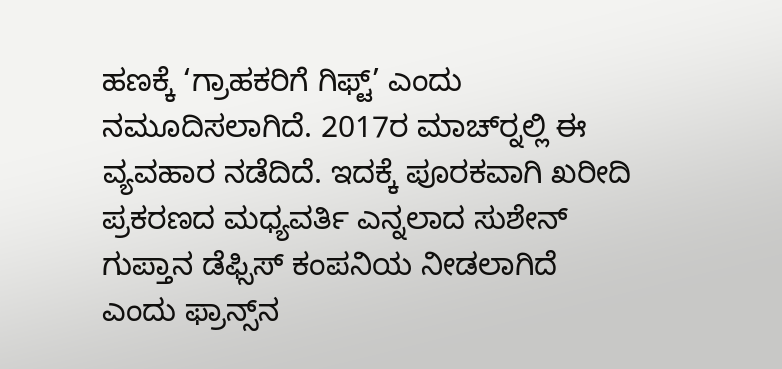ಹಣಕ್ಕೆ ‘ಗ್ರಾಹಕರಿಗೆ ಗಿಫ್ಟ್‌’ ಎಂದು ನಮೂದಿಸಲಾಗಿದೆ. 2017ರ ಮಾಚ್‌ರ್‍ನಲ್ಲಿ ಈ ವ್ಯವಹಾರ ನಡೆದಿದೆ. ಇದಕ್ಕೆ ಪೂರಕವಾಗಿ ಖರೀದಿ ಪ್ರಕರಣದ ಮಧ್ಯವರ್ತಿ ಎನ್ನಲಾದ ಸುಶೇನ್‌ ಗುಪ್ತಾನ ಡೆಫ್ಸಿಸ್‌ ಕಂಪನಿಯ ನೀಡಲಾಗಿದೆ ಎಂದು ಫ್ರಾನ್ಸ್‌ನ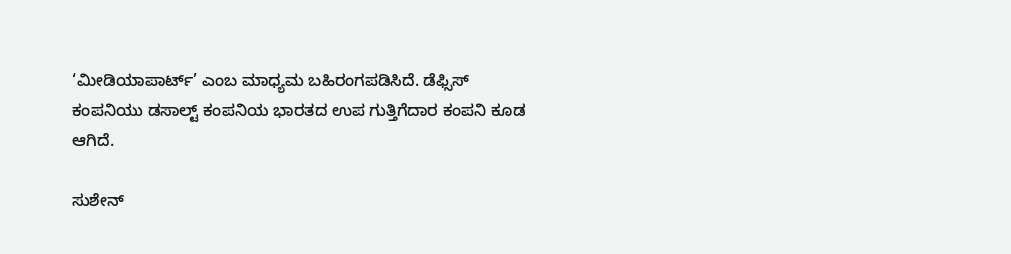‘ಮೀಡಿಯಾಪಾರ್ಟ್‌’ ಎಂಬ ಮಾಧ್ಯಮ ಬಹಿರಂಗಪಡಿಸಿದೆ. ಡೆಫ್ಸಿಸ್‌ ಕಂಪನಿಯು ಡಸಾಲ್ಟ್‌ ಕಂಪನಿಯ ಭಾರತದ ಉಪ ಗುತ್ತಿಗೆದಾರ ಕಂಪನಿ ಕೂಡ ಆಗಿದೆ.

ಸುಶೇನ್‌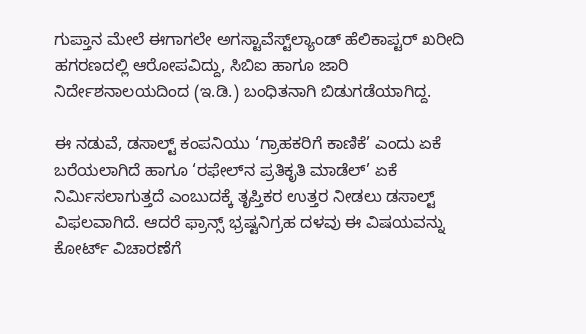ಗುಪ್ತಾನ ಮೇಲೆ ಈಗಾಗಲೇ ಅಗಸ್ಟಾವೆಸ್ಟ್‌ಲ್ಯಾಂಡ್‌ ಹೆಲಿಕಾಪ್ಟರ್‌ ಖರೀದಿ ಹಗರಣದಲ್ಲಿ ಆರೋಪವಿದ್ದು, ಸಿಬಿಐ ಹಾಗೂ ಜಾರಿ ನಿರ್ದೇಶನಾಲಯದಿಂದ (ಇ.ಡಿ.) ಬಂಧಿತನಾಗಿ ಬಿಡುಗಡೆಯಾಗಿದ್ದ.

ಈ ನಡುವೆ, ಡಸಾಲ್ಟ್‌ ಕಂಪನಿಯು ‘ಗ್ರಾಹಕರಿಗೆ ಕಾಣಿಕೆ’ ಎಂದು ಏಕೆ ಬರೆಯಲಾಗಿದೆ ಹಾಗೂ ‘ರಫೇಲ್‌ನ ಪ್ರತಿಕೃತಿ ಮಾಡೆಲ್‌’ ಏಕೆ ನಿರ್ಮಿಸಲಾಗುತ್ತದೆ ಎಂಬುದಕ್ಕೆ ತೃಪ್ತಿಕರ ಉತ್ತರ ನೀಡಲು ಡಸಾಲ್ಟ್‌ ವಿಫಲವಾಗಿದೆ. ಆದರೆ ಫ್ರಾನ್ಸ್‌ ಭ್ರಷ್ಟನಿಗ್ರಹ ದಳವು ಈ ವಿಷಯವನ್ನು ಕೋರ್ಟ್‌ ವಿಚಾರಣೆಗೆ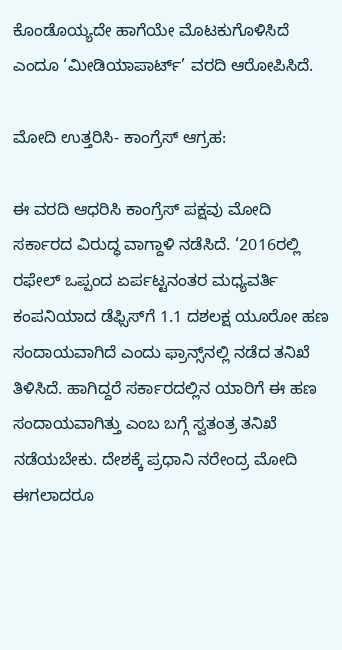ಕೊಂಡೊಯ್ಯದೇ ಹಾಗೆಯೇ ಮೊಟಕುಗೊಳಿಸಿದೆ ಎಂದೂ ‘ಮೀಡಿಯಾಪಾರ್ಟ್‌’ ವರದಿ ಆರೋಪಿಸಿದೆ.

ಮೋದಿ ಉತ್ತರಿಸಿ- ಕಾಂಗ್ರೆಸ್‌ ಆಗ್ರಹ:

ಈ ವರದಿ ಆಧರಿಸಿ ಕಾಂಗ್ರೆಸ್‌ ಪಕ್ಷವು ಮೋದಿ ಸರ್ಕಾರದ ವಿರುದ್ಧ ವಾಗ್ದಾಳಿ ನಡೆಸಿದೆ. ‘2016ರಲ್ಲಿ ರಫೇಲ್‌ ಒಪ್ಪಂದ ಏರ್ಪಟ್ಟನಂತರ ಮಧ್ಯವರ್ತಿ ಕಂಪನಿಯಾದ ಡೆಫ್ಸಿಸ್‌ಗೆ 1.1 ದಶಲಕ್ಷ ಯೂರೋ ಹಣ ಸಂದಾಯವಾಗಿದೆ ಎಂದು ಫ್ರಾನ್ಸ್‌ನಲ್ಲಿ ನಡೆದ ತನಿಖೆ ತಿಳಿಸಿದೆ. ಹಾಗಿದ್ದರೆ ಸರ್ಕಾರದಲ್ಲಿನ ಯಾರಿಗೆ ಈ ಹಣ ಸಂದಾಯವಾಗಿತ್ತು ಎಂಬ ಬಗ್ಗೆ ಸ್ವತಂತ್ರ ತನಿಖೆ ನಡೆಯಬೇಕು. ದೇಶಕ್ಕೆ ಪ್ರಧಾನಿ ನರೇಂದ್ರ ಮೋದಿ ಈಗಲಾದರೂ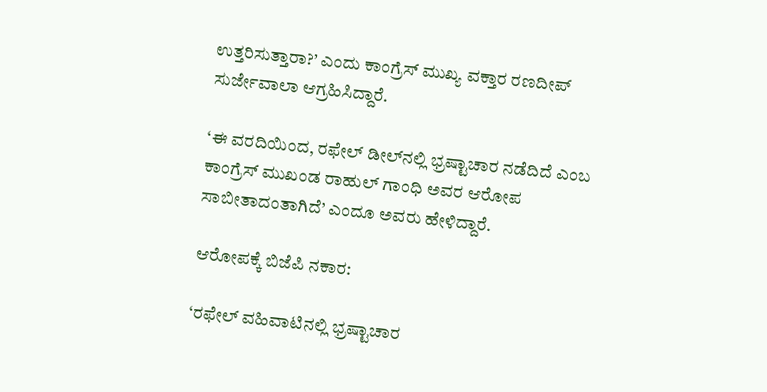ಉತ್ತರಿಸುತ್ತಾರಾ?’ ಎಂದು ಕಾಂಗ್ರೆಸ್‌ ಮುಖ್ಯ ವಕ್ತಾರ ರಣದೀಪ್‌ ಸುರ್ಜೇವಾಲಾ ಆಗ್ರಹಿಸಿದ್ದಾರೆ.

‘ಈ ವರದಿಯಿಂದ, ರಫೇಲ್‌ ಡೀಲ್‌ನಲ್ಲಿ ಭ್ರಷ್ಟಾಚಾರ ನಡೆದಿದೆ ಎಂಬ ಕಾಂಗ್ರೆಸ್‌ ಮುಖಂಡ ರಾಹುಲ್‌ ಗಾಂಧಿ ಅವರ ಆರೋಪ ಸಾಬೀತಾದಂತಾಗಿದೆ’ ಎಂದೂ ಅವರು ಹೇಳಿದ್ದಾರೆ.

ಆರೋಪಕ್ಕೆ ಬಿಜೆಪಿ ನಕಾರ:

‘ರಫೇಲ್‌ ವಹಿವಾಟಿನಲ್ಲಿ ಭ್ರಷ್ಟಾಚಾರ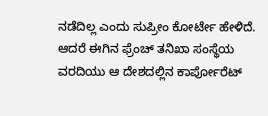ನಡೆದಿಲ್ಲ ಎಂದು ಸುಪ್ರೀಂ ಕೋರ್ಟೇ ಹೇಳಿದೆ. ಆದರೆ ಈಗಿನ ಫ್ರೆಂಚ್‌ ತನಿಖಾ ಸಂಸ್ಥೆಯ ವರದಿಯು ಆ ದೇಶದಲ್ಲಿನ ಕಾರ್ಪೋರೆಟ್‌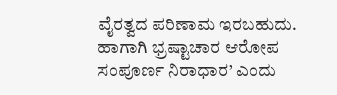ವೈರತ್ವದ ಪರಿಣಾಮ ಇರಬಹುದು. ಹಾಗಾಗಿ ಭ್ರಷ್ಟಾಚಾರ ಆರೋಪ ಸಂಪೂರ್ಣ ನಿರಾಧಾರ’ ಎಂದು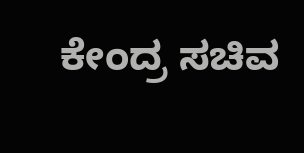ಕೇಂದ್ರ ಸಚಿವ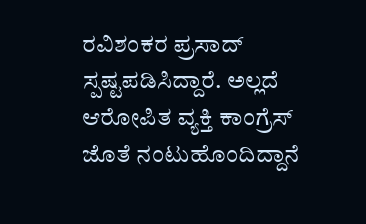ರವಿಶಂಕರ ಪ್ರಸಾದ್‌ ಸ್ಪಷ್ಟಪಡಿಸಿದ್ದಾರೆ. ಅಲ್ಲದೆ ಆರೋಪಿತ ವ್ಯಕ್ತಿ ಕಾಂಗ್ರೆಸ್‌ ಜೊತೆ ನಂಟುಹೊಂದಿದ್ದಾನೆ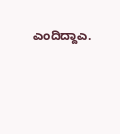ಎಂದಿದ್ದಾಎ.